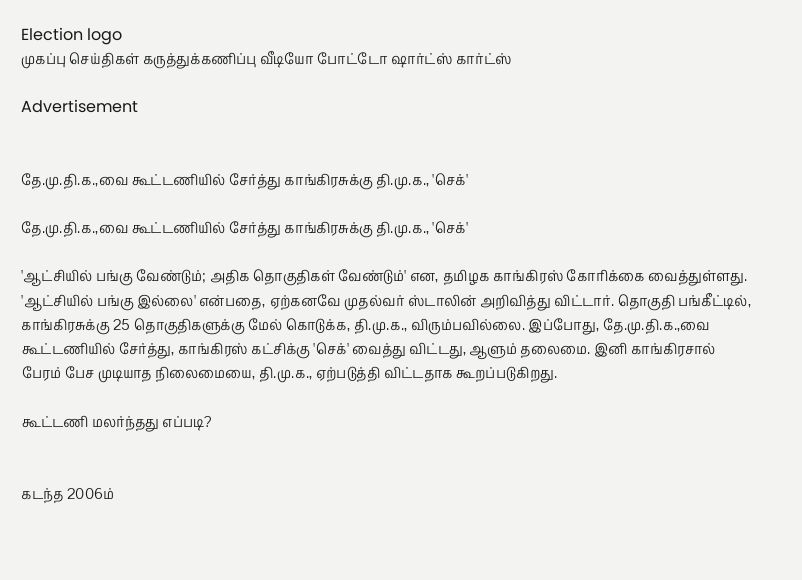Election logo
முகப்பு செய்திகள் கருத்துக்கணிப்பு வீடியோ போட்டோ ஷார்ட்ஸ் கார்ட்ஸ்

Advertisement


தே.மு.தி.க.,வை கூட்டணியில் சேர்த்து காங்கிரசுக்கு தி.மு.க., 'செக்'

தே.மு.தி.க.,வை கூட்டணியில் சேர்த்து காங்கிரசுக்கு தி.மு.க., 'செக்'

'ஆட்சியில் பங்கு வேண்டும்; அதிக தொகுதிகள் வேண்டும்' என, தமிழக காங்கிரஸ் கோரிக்கை வைத்துள்ளது. 'ஆட்சியில் பங்கு இல்லை' என்பதை, ஏற்கனவே முதல்வர் ஸ்டாலின் அறிவித்து விட்டார். தொகுதி பங்கீட்டில், காங்கிரசுக்கு 25 தொகுதிகளுக்கு மேல் கொடுக்க, தி.மு.க., விரும்பவில்லை. இப்போது, தே.மு.தி.க.,வை கூட்டணியில் சேர்த்து, காங்கிரஸ் கட்சிக்கு 'செக்' வைத்து விட்டது, ஆளும் தலைமை. இனி காங்கிரசால் பேரம் பேச முடியாத நிலைமையை, தி.மு.க., ஏற்படுத்தி விட்டதாக கூறப்படுகிறது.

கூட்டணி மலர்ந்தது எப்படி?


கடந்த 2006ம்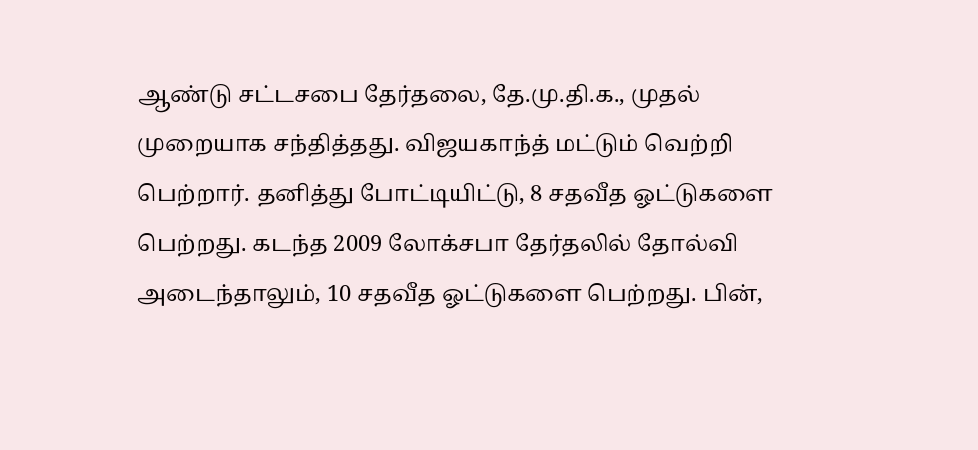ஆண்டு சட்டசபை தேர்தலை, தே.மு.தி.க., முதல் முறையாக சந்தித்தது. விஜயகாந்த் மட்டும் வெற்றி பெற்றார். தனித்து போட்டியிட்டு, 8 சதவீத ஓட்டுகளை பெற்றது. கடந்த 2009 லோக்சபா தேர்தலில் தோல்வி அடைந்தாலும், 10 சதவீத ஓட்டுகளை பெற்றது. பின்,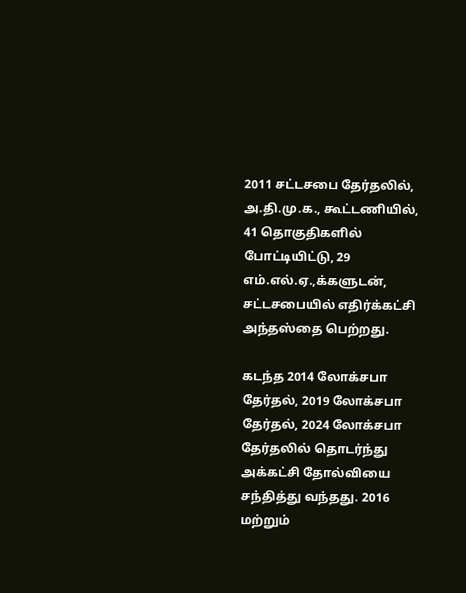2011 சட்டசபை தேர்தலில், அ.தி.மு.க., கூட்டணியில், 41 தொகுதிகளில் போட்டியிட்டு, 29 எம்.எல்.ஏ.,க்களுடன், சட்டசபையில் எதிர்க்கட்சி அந்தஸ்தை பெற்றது.

கடந்த 2014 லோக்சபா தேர்தல், 2019 லோக்சபா தேர்தல், 2024 லோக்சபா தேர்தலில் தொடர்ந்து அக்கட்சி தோல்வியை சந்தித்து வந்தது. 2016 மற்றும்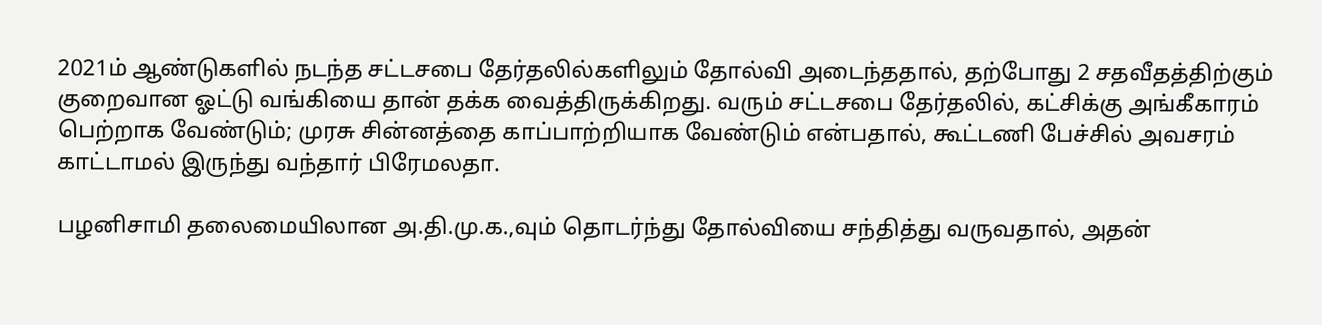2021ம் ஆண்டுகளில் நடந்த சட்டசபை தேர்தலில்களிலும் தோல்வி அடைந்ததால், தற்போது 2 சதவீதத்திற்கும் குறைவான ஓட்டு வங்கியை தான் தக்க வைத்திருக்கிறது. வரும் சட்டசபை தேர்தலில், கட்சிக்கு அங்கீகாரம் பெற்றாக வேண்டும்; முரசு சின்னத்தை காப்பாற்றியாக வேண்டும் என்பதால், கூட்டணி பேச்சில் அவசரம் காட்டாமல் இருந்து வந்தார் பிரேமலதா.

பழனிசாமி தலைமையிலான அ.தி.மு.க.,வும் தொடர்ந்து தோல்வியை சந்தித்து வருவதால், அதன்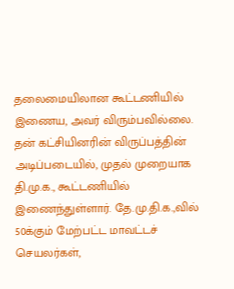தலைமையிலான கூட்டணியில் இணைய, அவர் விரும்பவில்லை. தன் கட்சியினரின் விருப்பத்தின் அடிப்படையில், முதல் முறையாக தி.மு.க., கூட்டணியில் இணைந்துள்ளார். தே.மு.தி.க.,வில் 50க்கும் மேற்பட்ட மாவட்டச் செயலர்கள்,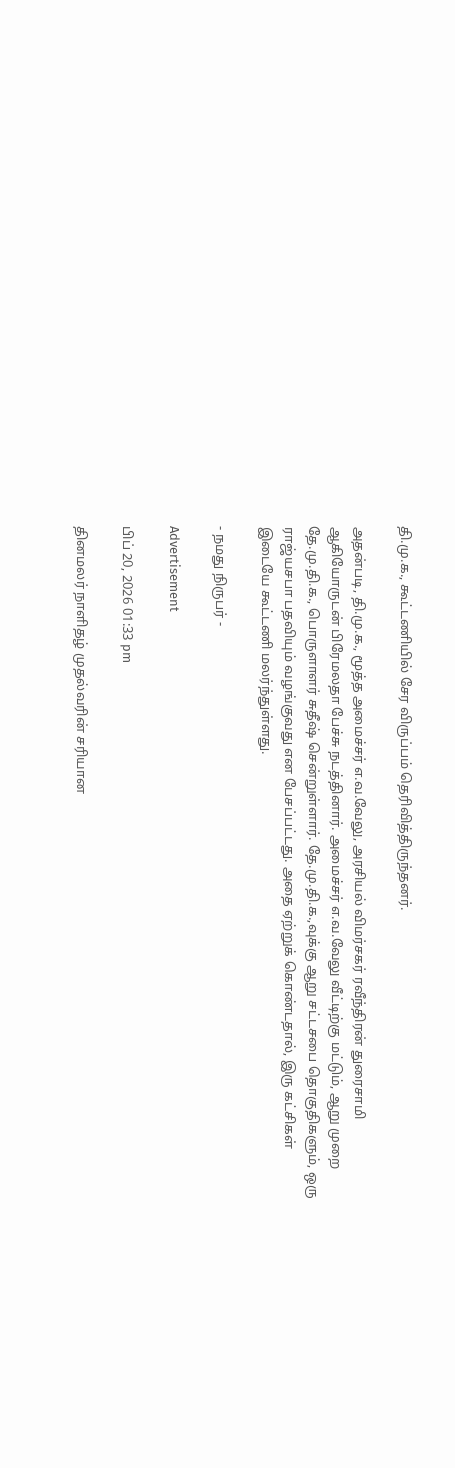தி.மு.க., கூட்டணியில் சேர விருப்பம் தெரிவித்திருந்தனர்.

அதன்படி, தி.மு.க., மூத்த அமைச்சர் எ.வ.வேலு, அரசியல் விமர்சகர் ரவீந்திரன் துரைசாமி ஆகியோருடன் பிரேமலதா பேச்சு நடத்தினார். அமைச்சர் எ.வ.வேலு வீட்டிற்கு மட்டும், ஆறு முறை தே.மு.தி.க., பொருளாளர் சுதீஷ் சென்றுள்ளார். தே.மு.தி.க.,வுக்கு ஆறு சட்டசபை தொகுதிகளும், ஒரு ராஜ்யசபா பதவியும் வழங்குவது என பேசப்பட்டது. அதை ஏற்றுக் கொண்டதால், இரு கட்சிகள் இடையே கூட்டணி மலர்ந்துள்ளது.

- நமது நிருபர் -

Advertisement

பிப் 20, 2026 01:33 pm

தினமலர் நாளிதழ் முதல்வரின் சரியான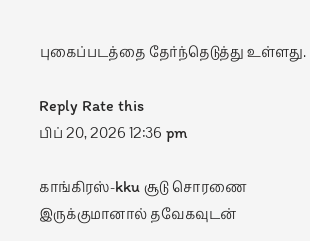புகைப்படத்தை தேர்ந்தெடுத்து உள்ளது.

Reply Rate this
பிப் 20, 2026 12:36 pm

காங்கிரஸ்-kku சூடு சொரணை இருக்குமானால் தவேகவுடன்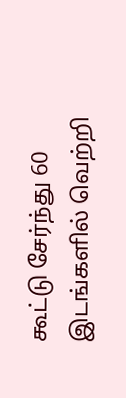கூட்டு சேர்ந்து 60 இடங்களில் வெற்றி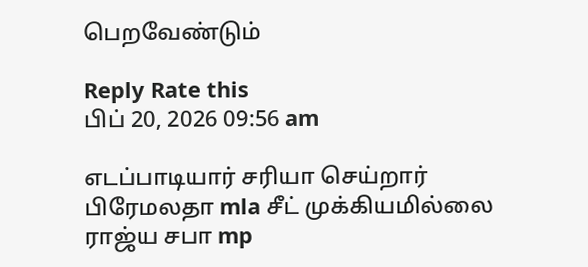பெறவேண்டும்

Reply Rate this
பிப் 20, 2026 09:56 am

எடப்பாடியார் சரியா செய்றார்
பிரேமலதா mla சீட் முக்கியமில்லை
ராஜ்ய சபா mp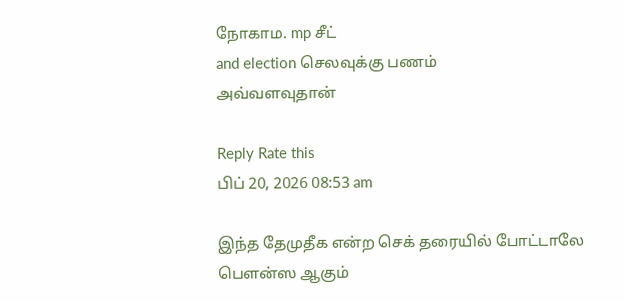நோகாம. mp சீட்
and election செலவுக்கு பணம்
அவ்வளவுதான்

Reply Rate this
பிப் 20, 2026 08:53 am

இந்த தேமுதீக என்ற செக் தரையில் போட்டாலே பௌன்ஸ ஆகும்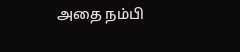அதை நம்பி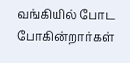வங்கியில் போட போகின்றார்கள்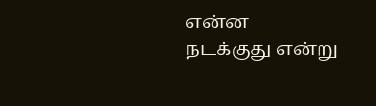என்ன நடக்குது என்று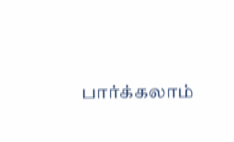பார்க்கலாம்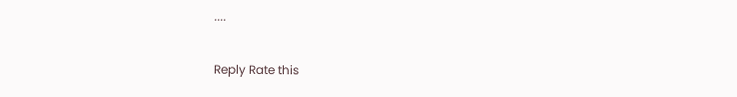....

Reply Rate this